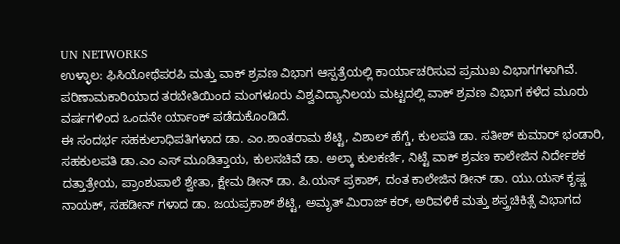UN NETWORKS
ಉಳ್ಳಾಲ: ಫಿಸಿಯೋಥೆಪರಪಿ ಮತ್ತು ವಾಕ್ ಶ್ರವಣ ವಿಭಾಗ ಆಸ್ಪತ್ರೆಯಲ್ಲಿ ಕಾರ್ಯಾಚರಿಸುವ ಪ್ರಮುಖ ವಿಭಾಗಗಳಾಗಿವೆ. ಪರಿಣಾಮಕಾರಿಯಾದ ತರಬೇತಿಯಿಂದ ಮಂಗಳೂರು ವಿಶ್ವವಿದ್ಯಾನಿಲಯ ಮಟ್ಟದಲ್ಲಿ ವಾಕ್ ಶ್ರವಣ ವಿಭಾಗ ಕಳೆದ ಮೂರು ವರ್ಷಗಳಿಂದ ಒಂದನೇ ರ್ಯಾಂಕ್ ಪಡೆದುಕೊಂಡಿದೆ.
ಈ ಸಂದರ್ಭ ಸಹಕುಲಾಧಿಪತಿಗಳಾದ ಡಾ. ಎಂ.ಶಾಂತರಾಮ ಶೆಟ್ಟಿ, ವಿಶಾಲ್ ಹೆಗ್ಡೆ, ಕುಲಪತಿ ಡಾ. ಸತೀಶ್ ಕುಮಾರ್ ಭಂಡಾರಿ, ಸಹಕುಲಪತಿ ಡಾ.ಎಂ ಎಸ್ ಮೂಡಿತ್ತಾಯ, ಕುಲಸಚಿವೆ ಡಾ. ಅಲ್ಕಾ ಕುಲಕರ್ಣಿ, ನಿಟ್ಟೆ ವಾಕ್ ಶ್ರವಣ ಕಾಲೇಜಿನ ನಿರ್ದೇಶಕ ದತ್ತಾತ್ರೇಯ, ಪ್ರಾಂಶುಪಾಲೆ ಶ್ವೇತಾ, ಕ್ಷೇಮ ಡೀನ್ ಡಾ. ಪಿ.ಯಸ್ ಪ್ರಕಾಶ್, ದಂತ ಕಾಲೇಜಿನ ಡೀನ್ ಡಾ. ಯು.ಯಸ್ ಕೃಷ್ಣ ನಾಯಕ್, ಸಹಡೀನ್ ಗಳಾದ ಡಾ. ಜಯಪ್ರಕಾಶ್ ಶೆಟ್ಟಿ, ಅಮೃತ್ ಮಿರಾಜ್ ಕರ್, ಅರಿವಳಿಕೆ ಮತ್ತು ಶಸ್ತ್ರಚಿಕಿತ್ಸೆ ವಿಭಾಗದ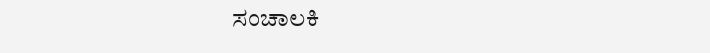ಸಂಚಾಲಕಿ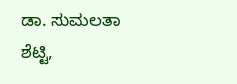ಡಾ. ಸುಮಲತಾ ಶೆಟ್ಟಿ,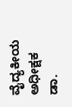ವೈದ್ಯಕೀಯ ಅಧೀಕ್ಷಕ ಡಾ.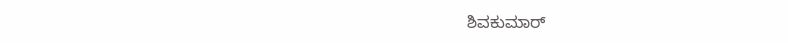ಶಿವಕುಮಾರ್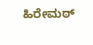ಹಿರೇಮಠ್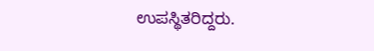ಉಪಸ್ಥಿತರಿದ್ದರು.